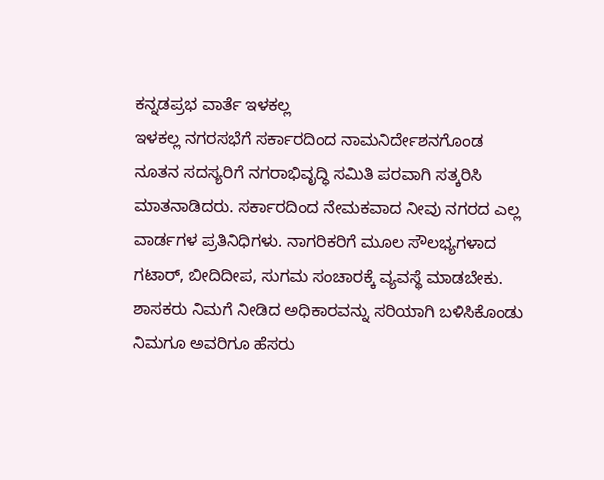ಕನ್ನಡಪ್ರಭ ವಾರ್ತೆ ಇಳಕಲ್ಲ
ಇಳಕಲ್ಲ ನಗರಸಭೆಗೆ ಸರ್ಕಾರದಿಂದ ನಾಮನಿರ್ದೇಶನಗೊಂಡ ನೂತನ ಸದಸ್ಯರಿಗೆ ನಗರಾಭಿವೃದ್ಧಿ ಸಮಿತಿ ಪರವಾಗಿ ಸತ್ಕರಿಸಿ ಮಾತನಾಡಿದರು. ಸರ್ಕಾರದಿಂದ ನೇಮಕವಾದ ನೀವು ನಗರದ ಎಲ್ಲ ವಾರ್ಡಗಳ ಪ್ರತಿನಿಧಿಗಳು. ನಾಗರಿಕರಿಗೆ ಮೂಲ ಸೌಲಭ್ಯಗಳಾದ ಗಟಾರ್, ಬೀದಿದೀಪ, ಸುಗಮ ಸಂಚಾರಕ್ಕೆ ವ್ಯವಸ್ಥೆ ಮಾಡಬೇಕು. ಶಾಸಕರು ನಿಮಗೆ ನೀಡಿದ ಅಧಿಕಾರವನ್ನು ಸರಿಯಾಗಿ ಬಳಿಸಿಕೊಂಡು ನಿಮಗೂ ಅವರಿಗೂ ಹೆಸರು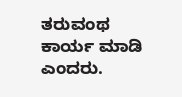ತರುವಂಥ ಕಾರ್ಯ ಮಾಡಿ ಎಂದರು.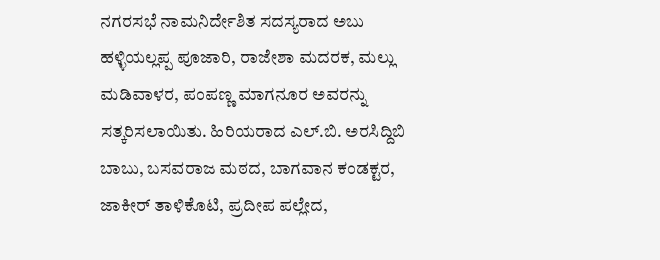ನಗರಸಭೆ ನಾಮನಿರ್ದೇಶಿತ ಸದಸ್ಯರಾದ ಅಬು ಹಳ್ಳಿಯಲ್ಲಪ್ಪ ಪೂಜಾರಿ, ರಾಜೇಶಾ ಮದರಕ, ಮಲ್ಲು ಮಡಿವಾಳರ, ಪಂಪಣ್ಣ ಮಾಗನೂರ ಅವರನ್ನು ಸತ್ಕರಿಸಲಾಯಿತು. ಹಿರಿಯರಾದ ಎಲ್.ಬಿ. ಅರಸಿದ್ದಿಬಿ ಬಾಬು, ಬಸವರಾಜ ಮಠದ, ಬಾಗವಾನ ಕಂಡಕ್ಟರ, ಜಾಕೀರ್ ತಾಳಿಕೊಟಿ, ಪ್ರದೀಪ ಪಲ್ಲೇದ,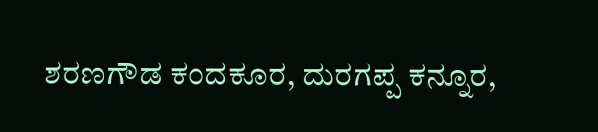ಶರಣಗೌಡ ಕಂದಕೂರ, ದುರಗಪ್ಪ ಕನ್ನೂರ,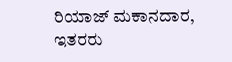ರಿಯಾಜ್ ಮಕಾನದಾರ, ಇತರರು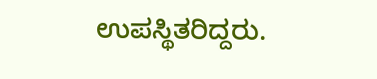ಉಪಸ್ಥಿತರಿದ್ದರು.